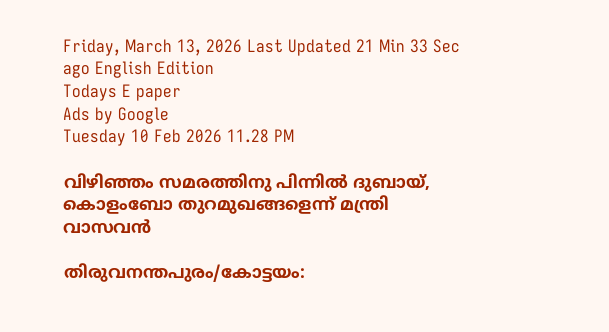Friday, March 13, 2026 Last Updated 21 Min 33 Sec ago English Edition
Todays E paper
Ads by Google
Tuesday 10 Feb 2026 11.28 PM

വിഴിഞ്ഞം സമരത്തിനു പിന്നില്‍ ദുബായ്‌, കൊളംബോ തുറമുഖങ്ങളെന്ന്‌ മന്ത്രി വാസവന്‍

തിരുവനന്തപുരം/കോട്ടയം: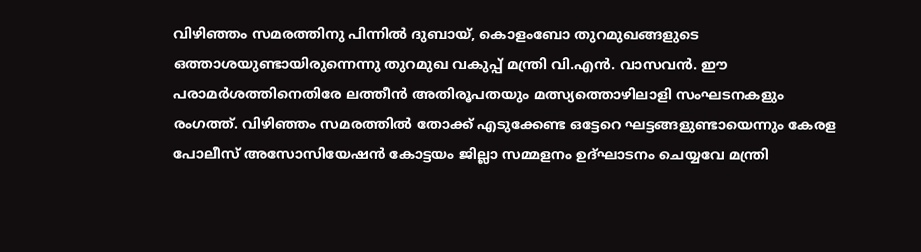വിഴിഞ്ഞം സമരത്തിനു പിന്നില്‍ ദുബായ്‌, കൊളംബോ തുറമുഖങ്ങളുടെ ഒത്താശയുണ്ടായിരുന്നെന്നു തുറമുഖ വകുപ്പ്‌ മന്ത്രി വി.എന്‍. വാസവന്‍. ഈ പരാമര്‍ശത്തിനെതിരേ ലത്തീന്‍ അതിരൂപതയും മത്സ്യത്തൊഴിലാളി സംഘടനകളും രംഗത്ത്‌. വിഴിഞ്ഞം സമരത്തില്‍ തോക്ക്‌ എടുക്കേണ്ട ഒട്ടേറെ ഘട്ടങ്ങളുണ്ടായെന്നും കേരള പോലീസ്‌ അസോസിയേഷന്‍ കോട്ടയം ജില്ലാ സമ്മളനം ഉദ്‌ഘാടനം ചെയ്യവേ മന്ത്രി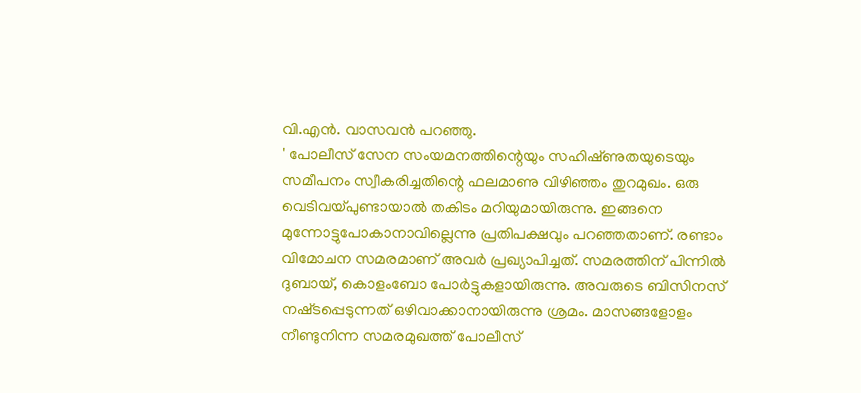വി.എന്‍. വാസവന്‍ പറഞ്ഞു.
' പോലീസ്‌ സേന സംയമനത്തിന്റെയും സഹിഷ്‌ണുതയുടെയും സമീപനം സ്വീകരിച്ചതിന്റെ ഫലമാണു വിഴിഞ്ഞം തുറമുഖം. ഒരു വെടിവയ്‌പുണ്ടായാല്‍ തകിടം മറിയുമായിരുന്നു. ഇങ്ങനെ മുന്നോട്ടുപോകാനാവില്ലെന്നു പ്രതിപക്ഷവും പറഞ്ഞതാണ്‌. രണ്ടാം വിമോചന സമരമാണ്‌ അവര്‍ പ്രഖ്യാപിച്ചത്‌. സമരത്തിന്‌ പിന്നില്‍ ദുബായ്‌, കൊളംബോ പോര്‍ട്ടുകളായിരുന്നു. അവരുടെ ബിസിനസ്‌ നഷ്‌ടപ്പെടുന്നത്‌ ഒഴിവാക്കാനായിരുന്നു ശ്രമം. മാസങ്ങളോളം നീണ്ടുനിന്ന സമരമുഖത്ത്‌ പോലീസ്‌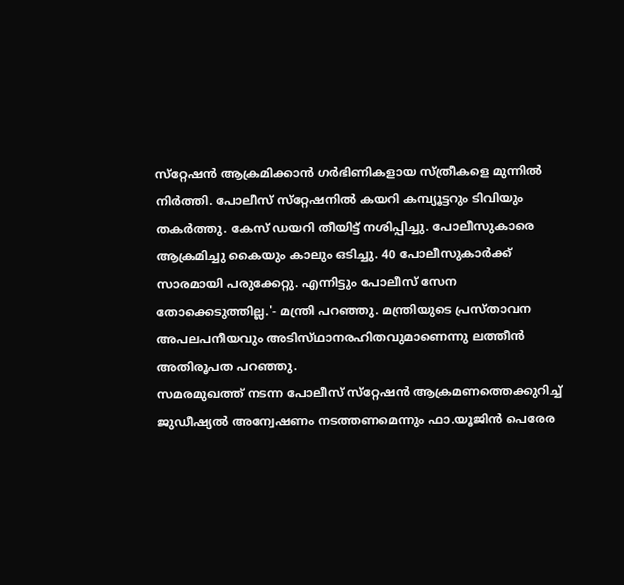സ്‌റ്റേഷന്‍ ആക്രമിക്കാന്‍ ഗര്‍ഭിണികളായ സ്‌ത്രീകളെ മുന്നില്‍ നിര്‍ത്തി. പോലീസ്‌ സ്‌റ്റേഷനില്‍ കയറി കമ്പ്യൂട്ടറും ടിവിയും തകര്‍ത്തു. കേസ്‌ ഡയറി തീയിട്ട്‌ നശിപ്പിച്ചു. പോലീസുകാരെ ആക്രമിച്ചു കൈയും കാലും ഒടിച്ചു. 40 പോലീസുകാര്‍ക്ക്‌ സാരമായി പരുക്കേറ്റു. എന്നിട്ടും പോലീസ്‌ സേന തോക്കെടുത്തില്ല.'- മന്ത്രി പറഞ്ഞു. മന്ത്രിയുടെ പ്രസ്‌താവന അപലപനീയവും അടിസ്‌ഥാനരഹിതവുമാണെന്നു ലത്തീന്‍ അതിരൂപത പറഞ്ഞു.
സമരമുഖത്ത്‌ നടന്ന പോലീസ്‌ സ്‌റ്റേഷന്‍ ആക്രമണത്തെക്കുറിച്ച്‌ ജുഡീഷ്യല്‍ അന്വേഷണം നടത്തണമെന്നും ഫാ.യൂജിന്‍ പെരേര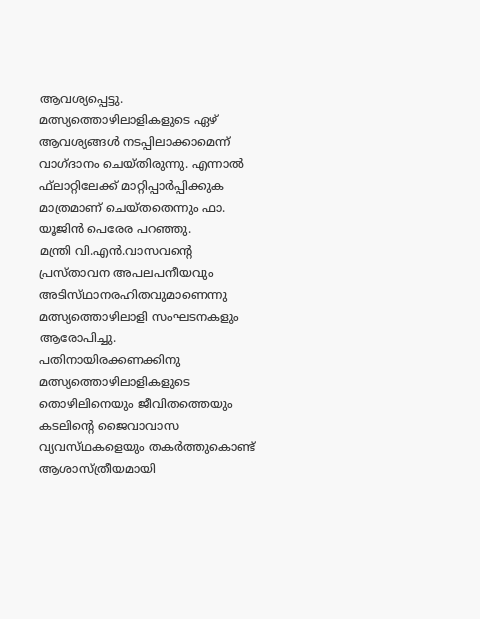ആവശ്യപ്പെട്ടു. മത്സ്യത്തൊഴിലാളികളുടെ ഏഴ്‌ ആവശ്യങ്ങള്‍ നടപ്പിലാക്കാമെന്ന്‌ വാഗ്‌ദാനം ചെയ്‌തിരുന്നു. എന്നാല്‍ ഫ്‌ലാറ്റിലേക്ക്‌ മാറ്റിപ്പാര്‍പ്പിക്കുക മാത്രമാണ്‌ ചെയ്‌തതെന്നും ഫാ. യൂജിന്‍ പെരേര പറഞ്ഞു.
മന്ത്രി വി.എന്‍.വാസവന്റെ പ്രസ്‌താവന അപലപനീയവും അടിസ്‌ഥാനരഹിതവുമാണെന്നു മത്സ്യത്തൊഴിലാളി സംഘടനകളും ആരോപിച്ചു. പതിനായിരക്കണക്കിനു മത്സ്യത്തൊഴിലാളികളുടെ തൊഴിലിനെയും ജീവിതത്തെയും കടലിന്റെ ജൈവാവാസ വ്യവസ്‌ഥകളെയും തകര്‍ത്തുകൊണ്ട്‌ ആശാസ്‌ത്രീയമായി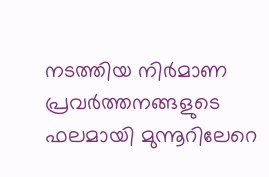നടത്തിയ നിര്‍മാണ പ്രവര്‍ത്തനങ്ങളുടെ ഫലമായി മുന്നൂറിലേറെ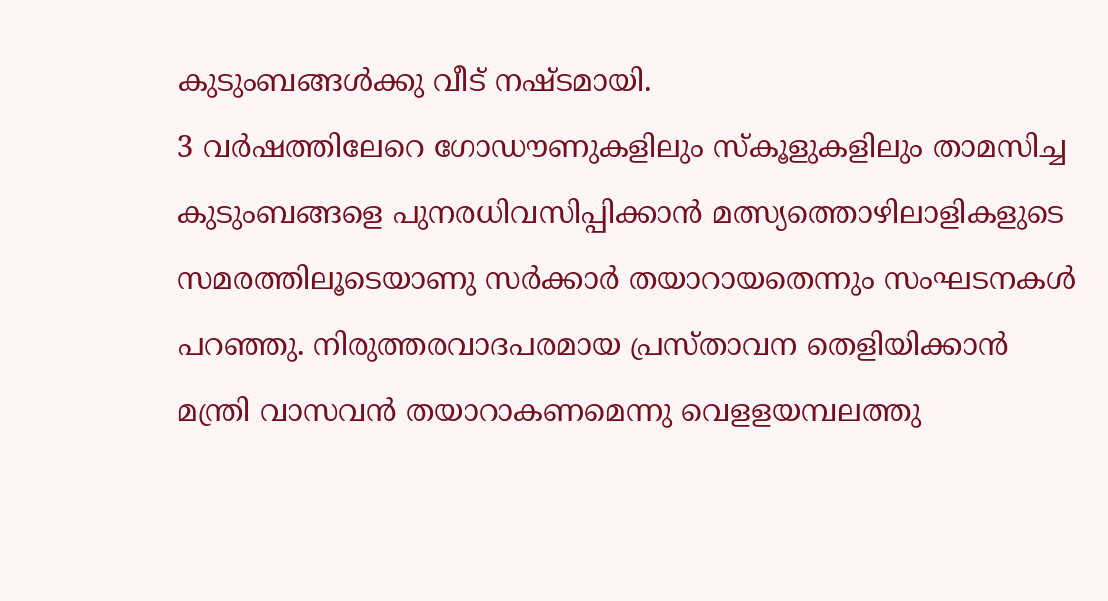കുടുംബങ്ങള്‍ക്കു വീട്‌ നഷ്‌ടമായി.
3 വര്‍ഷത്തിലേറെ ഗോഡൗണുകളിലും സ്‌കൂളുകളിലും താമസിച്ച കുടുംബങ്ങളെ പുനരധിവസിപ്പിക്കാന്‍ മത്സ്യത്തൊഴിലാളികളുടെ സമരത്തിലൂടെയാണു സര്‍ക്കാര്‍ തയാറായതെന്നും സംഘടനകള്‍ പറഞ്ഞു. നിരുത്തരവാദപരമായ പ്രസ്‌താവന തെളിയിക്കാന്‍ മന്ത്രി വാസവന്‍ തയാറാകണമെന്നു വെളളയമ്പലത്തു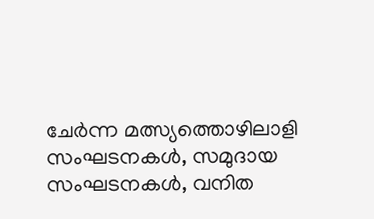ചേര്‍ന്ന മത്സ്യത്തൊഴിലാളി സംഘടനകള്‍, സമുദായ സംഘടനകള്‍, വനിത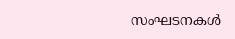സംഘടനകള്‍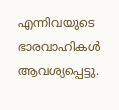എന്നിവയുടെ ഭാരവാഹികള്‍ ആവശ്യപ്പെട്ടു.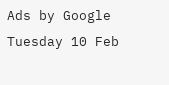Ads by Google
Tuesday 10 Feb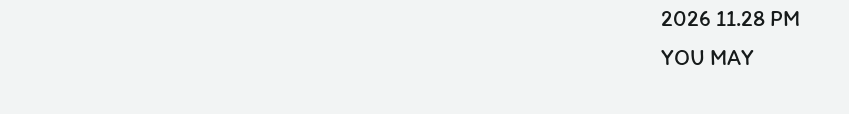2026 11.28 PM
YOU MAY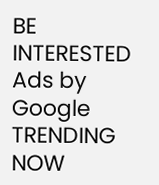BE INTERESTED
Ads by Google
TRENDING NOW